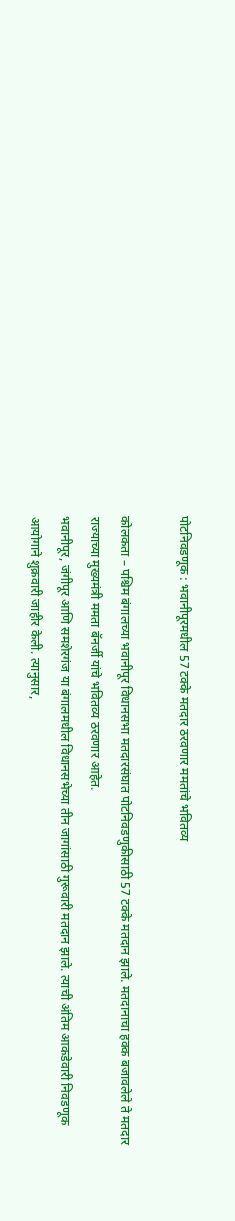पोटनिवडणूक : भवानीपूरमधील 57 टक्के मतदार ठरवणार ममतांचे भवितव्य

कोलकता – पश्चिम बंगालच्या भवानीपूर विधानसभा मतदारसंघात पोटनिवडणुकीसाठी 57 टक्के मतदान झाले. मतदानाचा हक्क बजावलेले ते मतदार राज्याच्या मुख्यमंत्री ममता बॅनर्जी यांचे भवितव्य ठरवणार आहेत.
भवानीपूर, जंगीपूर आणि समशेरगंज या बंगालमधील विधानसभेच्या तीन जागांसाठी गुरूवारी मतदान झाले. त्याची अंतिम आकडेवारी निवडणूक आयोगाने शुक्रवारी जाहीर केली. त्यानुसार,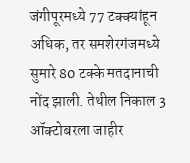जंगीपूरमध्ये 77 टक्क्यांहून अधिक, तर समशेरगंजमध्ये सुमारे 80 टक्के मतदानाची नोंद झाली. तेथील निकाल 3 ऑक्टोबरला जाहीर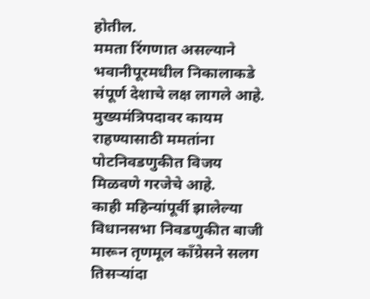होतील.
ममता रिंगणात असल्याने भवानीपूरमधील निकालाकडे संपूर्ण देशाचे लक्ष लागले आहे. मुख्यमंत्रिपदावर कायम राहण्यासाठी ममतांना पोटनिवडणुकीत विजय मिळवणे गरजेचे आहे.
काही महिन्यांपूर्वी झालेल्या विधानसभा निवडणुकीत बाजी मारून तृणमूल कॉंग्रेसने सलग तिसऱ्यांदा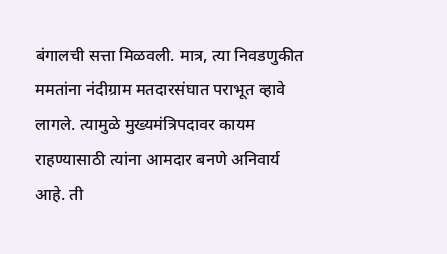बंगालची सत्ता मिळवली. मात्र, त्या निवडणुकीत ममतांना नंदीग्राम मतदारसंघात पराभूत व्हावे लागले. त्यामुळे मुख्यमंत्रिपदावर कायम राहण्यासाठी त्यांना आमदार बनणे अनिवार्य आहे. ती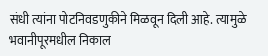संधी त्यांना पोटनिवडणुकीने मिळवून दिली आहे. त्यामुळे भवानीपूरमधील निकाल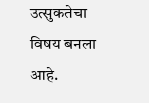उत्सुकतेचा विषय बनला आहे.